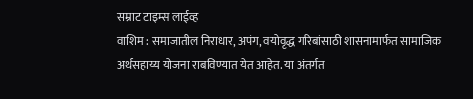सम्राट टाइम्स लाईव्ह
वाशिम : समाजातील निराधार, अपंग, वयोवृद्ध गरिबांसाठी शासनामार्फत सामाजिक अर्थसहाय्य योजना राबविण्यात येत आहेत. या अंतर्गत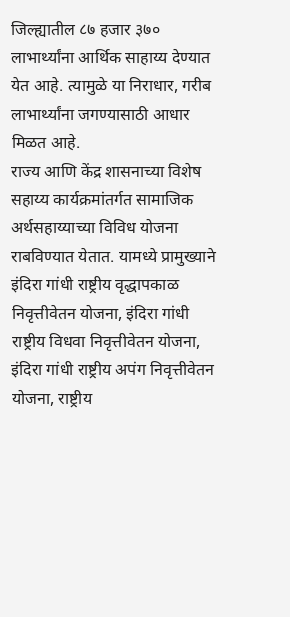जिल्ह्यातील ८७ हजार ३७० लाभार्थ्यांना आर्थिक साहाय्य देण्यात येत आहे. त्यामुळे या निराधार, गरीब लाभार्थ्यांना जगण्यासाठी आधार मिळत आहे.
राज्य आणि केंद्र शासनाच्या विशेष सहाय्य कार्यक्रमांतर्गत सामाजिक अर्थसहाय्याच्या विविध योजना राबविण्यात येतात. यामध्ये प्रामुख्याने इंदिरा गांधी राष्ट्रीय वृद्धापकाळ निवृत्तीवेतन योजना, इंदिरा गांधी राष्ट्रीय विधवा निवृत्तीवेतन योजना, इंदिरा गांधी राष्ट्रीय अपंग निवृत्तीवेतन योजना, राष्ट्रीय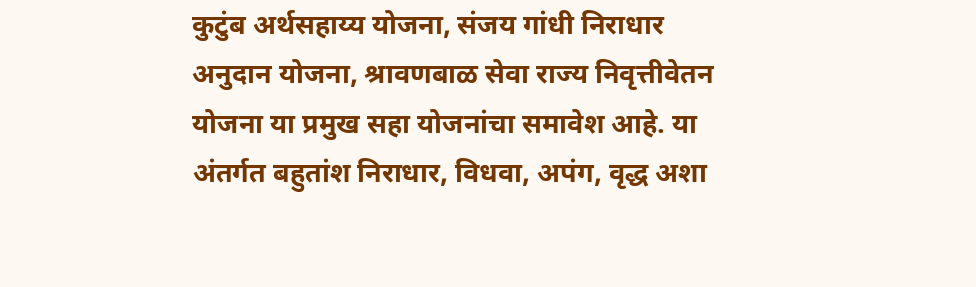कुटुंब अर्थसहाय्य योजना, संजय गांधी निराधार अनुदान योजना, श्रावणबाळ सेवा राज्य निवृत्तीवेतन योजना या प्रमुख सहा योजनांचा समावेश आहे. या अंतर्गत बहुतांश निराधार, विधवा, अपंग, वृद्ध अशा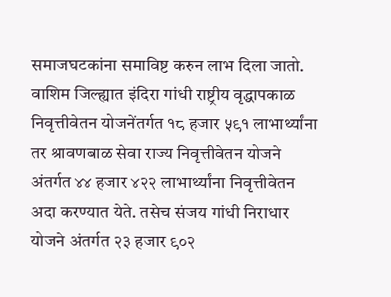समाजघटकांना समाविष्ट करुन लाभ दिला जातो.
वाशिम जिल्ह्यात इंदिरा गांधी राष्ट्रीय वृद्धापकाळ निवृत्तीवेतन योजनेंतर्गत १८ हजार ५९१ लाभार्थ्यांना तर श्रावणबाळ सेवा राज्य निवृत्तीवेतन योजने अंतर्गत ४४ हजार ४२२ लाभार्थ्यांना निवृत्तीवेतन अदा करण्यात येते. तसेच संजय गांधी निराधार योजने अंतर्गत २३ हजार ९०२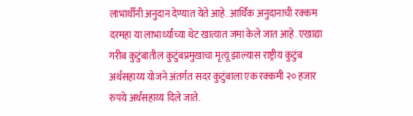लाभार्थींनी अनुदान देण्यात येते आहे. आर्थिक अनुदानाची रक्कम दरमहा या लाभार्थ्यांच्या थेट खात्यात जमा केले जात आहे. एखाद्या गरीब कुटुंबातील कुटुंबप्रमुखाचा मृत्यू झाल्यास राष्ट्रीय कुटुंब अर्थसहाय्य योजने अंतर्गत सदर कुटुंबाला एक रक्कमी २० हजार रुपये अर्थसहाय्य दिले जाते.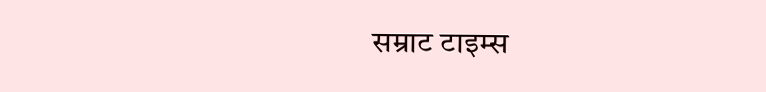सम्राट टाइम्स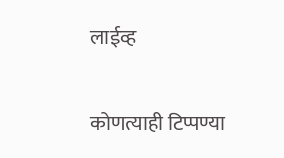लाईव्ह

कोणत्याही टिप्पण्या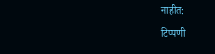नाहीत:
टिप्पणी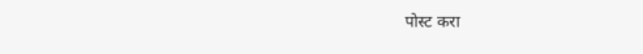पोस्ट करा